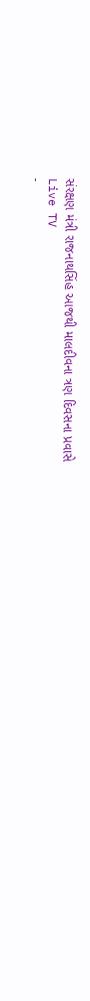સંરક્ષણ મંત્રી રાજનાથસિંહ આજથી માલદીવના ત્રણ દિવસના પ્રવાસે
Live TV
-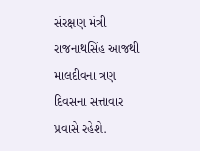સંરક્ષણ મંત્રી રાજનાથસિંહ આજથી માલદીવના ત્રણ દિવસના સત્તાવાર પ્રવાસે રહેશે.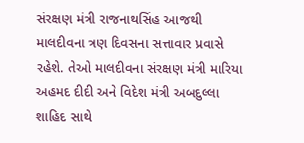સંરક્ષણ મંત્રી રાજનાથસિંહ આજથી માલદીવના ત્રણ દિવસના સત્તાવાર પ્રવાસે રહેશે. તેઓ માલદીવના સંરક્ષણ મંત્રી મારિયા અહમદ દીદી અને વિદેશ મંત્રી અબદુલ્લા શાહિદ સાથે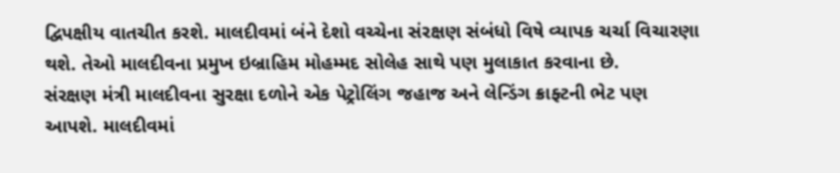દ્વિપક્ષીય વાતચીત કરશે. માલદીવમાં બંને દેશો વચ્ચેના સંરક્ષણ સંબંધો વિષે વ્યાપક ચર્ચા વિચારણા થશે. તેઓ માલદીવના પ્રમુખ ઇબ્રાહિમ મોહમ્મદ સોલેહ સાથે પણ મુલાકાત કરવાના છે.
સંરક્ષણ મંત્રી માલદીવના સુરક્ષા દળોને એક પેટ્રોલિંગ જહાજ અને લેન્ડિંગ ક્રાફ્ટની ભેટ પણ આપશે. માલદીવમાં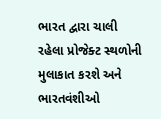ભારત દ્વારા ચાલી રહેલા પ્રોજેક્ટ સ્થળોની મુલાકાત કરશે અને ભારતવંશીઓ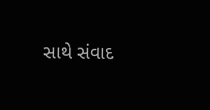સાથે સંવાદ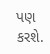પણ કરશે.